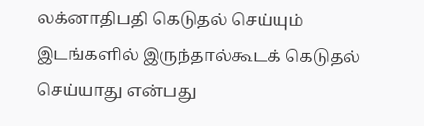லக்னாதிபதி கெடுதல் செய்யும் இடங்களில் இருந்தால்கூடக் கெடுதல் செய்யாது என்பது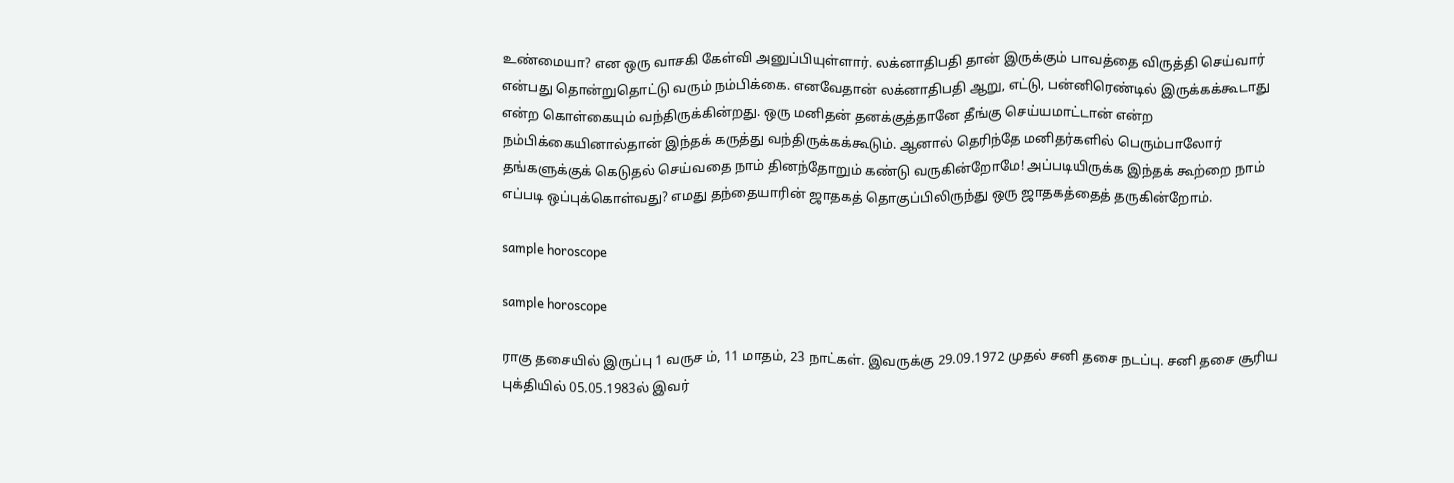உண்மையா? என ஒரு வாசகி கேள்வி அனுப்பியுள்ளார். லக்னாதிபதி தான் இருக்கும் பாவத்தை விருத்தி செய்வார் என்பது தொன்றுதொட்டு வரும் நம்பிக்கை. எனவேதான் லக்னாதிபதி ஆறு, எட்டு, பன்னிரெண்டில் இருக்கக்கூடாது என்ற கொள்கையும் வந்திருக்கின்றது. ஒரு மனிதன் தனக்குத்தானே தீங்கு செய்யமாட்டான் என்ற நம்பிக்கையினால்தான் இந்தக் கருத்து வந்திருக்கக்கூடும். ஆனால் தெரிந்தே மனிதர்களில் பெரும்பாலோர் தங்களுக்குக் கெடுதல் செய்வதை நாம் தினந்தோறும் கண்டு வருகின்றோமே! அப்படியிருக்க இந்தக் கூற்றை நாம் எப்படி ஒப்புக்கொள்வது? எமது தந்தையாரின் ஜாதகத் தொகுப்பிலிருந்து ஒரு ஜாதகத்தைத் தருகின்றோம்.

sample horoscope

sample horoscope

ராகு தசையில் இருப்பு 1 வருச ம், 11 மாதம், 23 நாட்கள். இவருக்கு 29.09.1972 முதல் சனி தசை நடப்பு. சனி தசை சூரிய புக்தியில் 05.05.1983ல் இவர்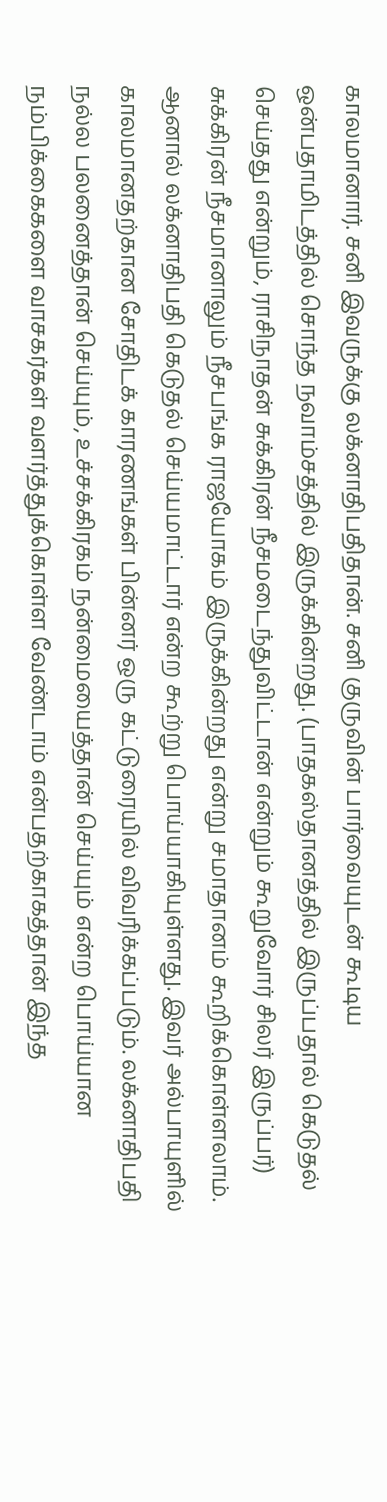காலமானார். சனி இவருக்கு லக்னாதிபதிதான். சனி குருவின் பார்வையுடன் கூடிய ஒன்பதாமிடத்தில் சொந்த நவாம்சத்தில் இருக்கின்றது. (பாதகஸ்தானத்தில் இருப்பதால் கெடுதல் செய்தது என்றும், ராசிநாதன் சுக்கிரன் நீசமடைந்துவிட்டான் என்றும் கூறுவோர் சிலர் இருப்பர்) சுக்கிரன் நீசமானாலும் நீசபங்க ராஜயோகம் இருக்கின்றது என்று சமாதானம் கூறிக்கொள்ளலாம். ஆனால் லக்னாதிபதி கெடுதல் செய்யமாட்டார் என்ற கூற்று பொய்யாகியுள்ளது. இவர் அல்பாயுளில் காலமானதற்கான சோதிடக் காரணங்கள் பின்னர் ஒரு கட்டுரையில் விவரிக்கப்படும். லக்னாதிபதி நல்ல பலனைத்தான் செய்யும், உச்சக்கிரகம் நன்மையைத்தான் செய்யும் என்ற பொய்யான நம்பிக்கைகளை வாசகர்கள் வளர்த்துக்கொள்ள வேண்டாம் என்பதற்காகத்தான் இந்த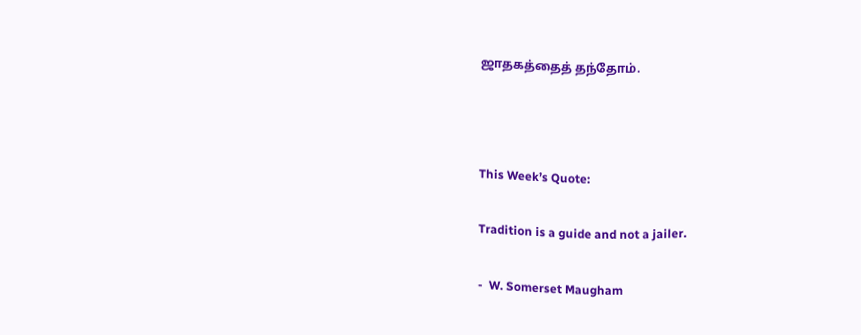ஜாதகத்தைத் தந்தோம்.



This Week’s Quote:

Tradition is a guide and not a jailer.

-  W. Somerset Maugham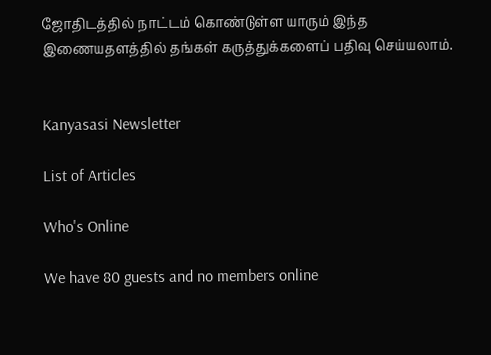ஜோதிடத்தில் நாட்டம் கொண்டுள்ள யாரும் இந்த இணையதளத்தில் தங்கள் கருத்துக்களைப் பதிவு செய்யலாம்.


Kanyasasi Newsletter

List of Articles

Who's Online

We have 80 guests and no members online